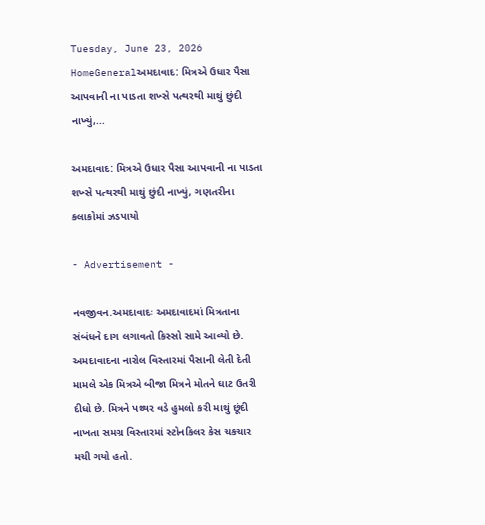Tuesday, June 23, 2026
HomeGeneralઅમદાવાદ: મિત્રએ ઉધાર પૈસા આપવાની ના પાડતા શખ્સે પત્થરથી માથું છુંદી નાખ્યું,...

અમદાવાદ: મિત્રએ ઉધાર પૈસા આપવાની ના પાડતા શખ્સે પત્થરથી માથું છુંદી નાખ્યું, ગણતરીના કલાકોમાં ઝડપાયો

- Advertisement -

નવજીવન.અમદાવાદઃ અમદાવાદમાં મિત્રતાના સંબંધને દાગ લગાવતો કિસ્સો સામે આવ્યો છે. અમદાવાદના નારોલ વિસ્તારમાં પૈસાની લેતી દેતી મામલે એક મિત્રએ બીજા મિત્રને મોતને ઘાટ ઉતરી દીધો છે. મિત્રને પથ્થર વડે હુમલો કરી માથું છૂંદી નાખતા સમગ્ર વિસ્તારમાં સ્ટોનકિલર કેસ ચકચાર મચી ગયો હતો.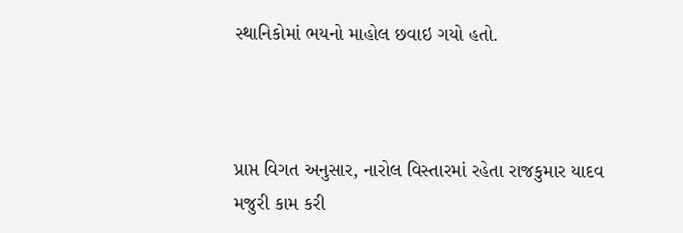સ્થાનિકોમાં ભયનો માહોલ છવાઇ ગયો હતો.



પ્રાપ્ત વિગત અનુસાર, નારોલ વિસ્તારમાં રહેતા રાજકુમાર યાદવ મજુરી કામ કરી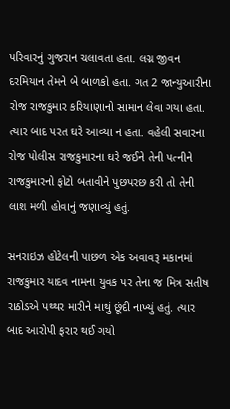પરિવારનું ગુજરાન ચલાવતા હતા. લગ્ન જીવન દરમિયાન તેમને બે બાળકો હતા. ગત 2 જાન્યુઆરીના રોજ રાજકુમાર કરિયાણાનો સામાન લેવા ગયા હતા. ત્યાર બાદ પરત ઘરે આવ્યા ન હતા. વહેલી સવારના રોજ પોલીસ રાજકુમારના ઘરે જઈને તેની પત્નીને રાજકુમારનો ફોટો બતાવીને પુછપરછ કરી તો તેની લાશ મળી હોવાનું જણાવ્યું હતું.

સનરાઇઝ હોટેલની પાછળ એક અવાવરૂ મકાનમાં રાજકુમાર યાદવ નામના યુવક પર તેના જ મિત્ર સતીષ રાઠોડએ પથ્થર મારીને માથું છૂંદી નાખ્યું હતું. ત્યાર બાદ આરોપી ફરાર થઈ ગયો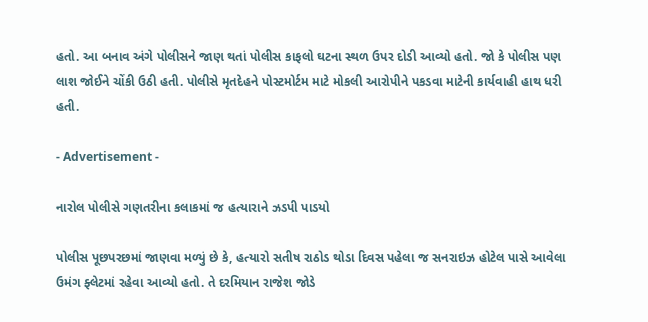હતો. આ બનાવ અંગે પોલીસને જાણ થતાં પોલીસ કાફલો ઘટના સ્થળ ઉપર દોડી આવ્યો હતો. જો કે પોલીસ પણ લાશ જોઈને ચોંકી ઉઠી હતી. પોલીસે મૃતદેહને પોસ્ટમોર્ટમ માટે મોકલી આરોપીને પકડવા માટેની કાર્યવાહી હાથ ધરી હતી.

- Advertisement -

નારોલ પોલીસે ગણતરીના કલાકમાં જ હત્યારાને ઝડપી પાડયો

પોલીસ પૂછપરછમાં જાણવા મળ્યું છે કે, હત્યારો સતીષ રાઠોડ થોડા દિવસ પહેલા જ સનરાઇઝ હોટેલ પાસે આવેલા ઉમંગ ફ્લેટમાં રહેવા આવ્યો હતો. તે દરમિયાન રાજેશ જોડે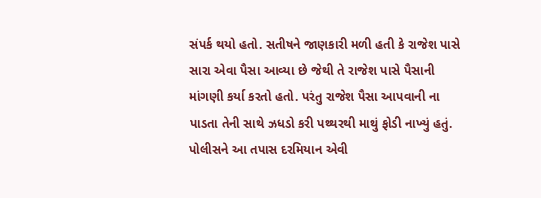સંપર્ક થયો હતો. સતીષને જાણકારી મળી હતી કે રાજેશ પાસે સારા એવા પૈસા આવ્યા છે જેથી તે રાજેશ પાસે પૈસાની માંગણી કર્યા કરતો હતો. પરંતુ રાજેશ પૈસા આપવાની ના પાડતા તેની સાથે ઝધડો કરી પથ્થરથી માથું ફોડી નાખ્યું હતું. પોલીસને આ તપાસ દરમિયાન એવી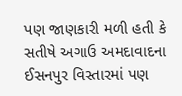પણ જાણકારી મળી હતી કે સતીષે અગાઉ અમદાવાદના ઈસનપુર વિસ્તારમાં પણ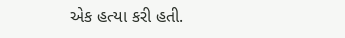એક હત્યા કરી હતી.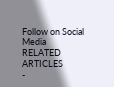Follow on Social Media
RELATED ARTICLES
-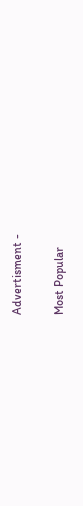Advertisment -

Most Popular